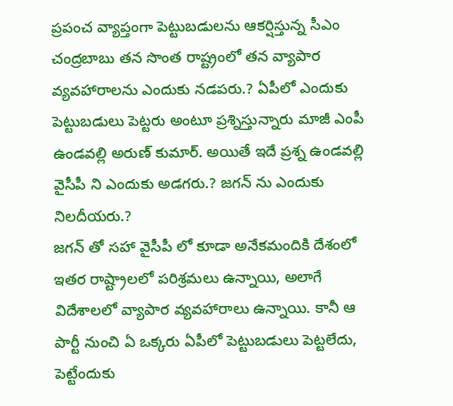ప్రపంచ వ్యాప్తంగా పెట్టుబడులను ఆకర్షిస్తున్న సీఎం చంద్రబాబు తన సొంత రాష్ట్రంలో తన వ్యాపార వ్యవహారాలను ఎందుకు నడపరు.? ఏపీలో ఎందుకు పెట్టుబడులు పెట్టరు అంటూ ప్రశ్నిస్తున్నారు మాజీ ఎంపీ ఉండవల్లి అరుణ్ కుమార్. అయితే ఇదే ప్రశ్న ఉండవల్లి వైసీపీ ని ఎందుకు అడగరు.? జగన్ ను ఎందుకు నిలదీయరు.?
జగన్ తో సహా వైసీపీ లో కూడా అనేకమందికి దేశంలో ఇతర రాష్ట్రాలలో పరిశ్రమలు ఉన్నాయి, అలాగే విదేశాలలో వ్యాపార వ్యవహారాలు ఉన్నాయి. కానీ ఆ పార్టీ నుంచి ఏ ఒక్కరు ఏపీలో పెట్టుబడులు పెట్టలేదు, పెట్టేందుకు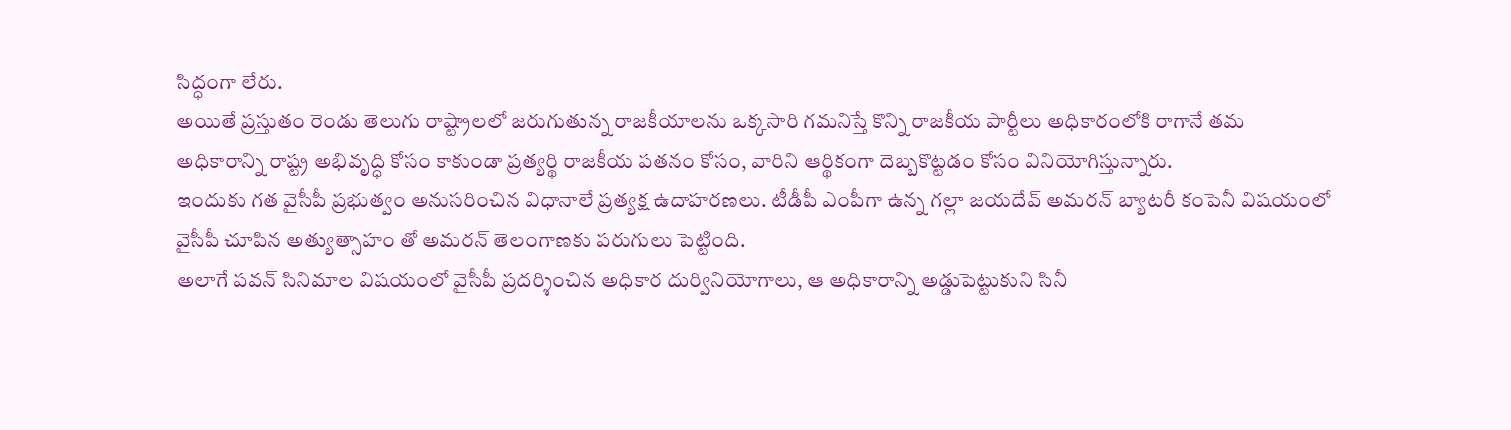సిద్ధంగా లేరు.
అయితే ప్రస్తుతం రెండు తెలుగు రాష్ట్రాలలో జరుగుతున్న రాజకీయాలను ఒక్కసారి గమనిస్తే కొన్ని రాజకీయ పార్టీలు అధికారంలోకి రాగానే తమ అధికారాన్ని రాష్ట్ర అభివృద్ధి కోసం కాకుండా ప్రత్యర్థి రాజకీయ పతనం కోసం, వారిని ఆర్థికంగా దెబ్బకొట్టడం కోసం వినియోగిస్తున్నారు.
ఇందుకు గత వైసీపీ ప్రభుత్వం అనుసరించిన విధానాలే ప్రత్యక్ష ఉదాహరణలు. టీడీపీ ఎంపీగా ఉన్న గల్లా జయదేవ్ అమరన్ బ్యాటరీ కంపెనీ విషయంలో వైసీపీ చూపిన అత్యుత్సాహం తో అమరన్ తెలంగాణకు పరుగులు పెట్టింది.
అలాగే పవన్ సినిమాల విషయంలో వైసీపీ ప్రదర్శించిన అధికార దుర్వినియోగాలు, ఆ అధికారాన్ని అడ్డుపెట్టుకుని సినీ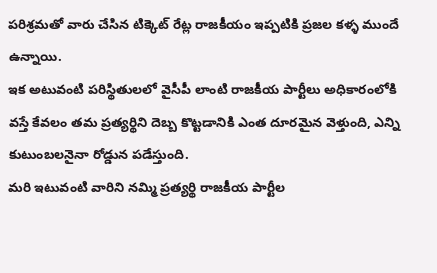పరిశ్రమతో వారు చేసిన టిక్కెట్ రేట్ల రాజకీయం ఇప్పటికి ప్రజల కళ్ళ ముందే ఉన్నాయి.
ఇక అటువంటి పరిస్థితులలో వైసీపీ లాంటి రాజకీయ పార్టీలు అధికారంలోకి వస్తే కేవలం తమ ప్రత్యర్థిని దెబ్బ కొట్టడానికి ఎంత దూరమైన వెళ్తుంది, ఎన్ని కుటుంబలనైనా రోడ్డున పడేస్తుంది.
మరి ఇటువంటి వారిని నమ్మి ప్రత్యర్థి రాజకీయ పార్టీల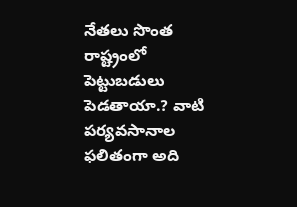నేతలు సొంత రాష్ట్రంలో పెట్టుబడులు పెడతాయా.? వాటి పర్యవసానాల ఫలితంగా అది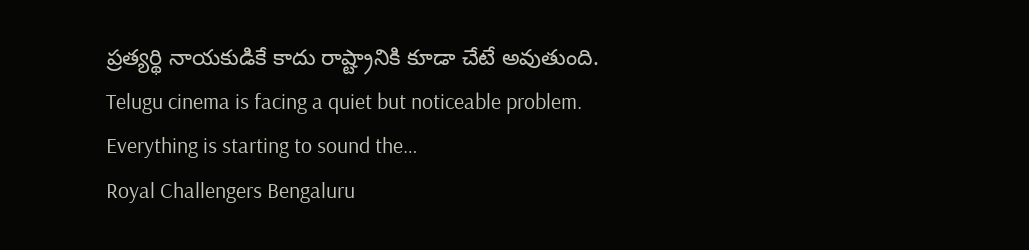ప్రత్యర్థి నాయకుడికే కాదు రాష్ట్రానికి కూడా చేటే అవుతుంది.
Telugu cinema is facing a quiet but noticeable problem. Everything is starting to sound the…
Royal Challengers Bengaluru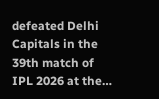defeated Delhi Capitals in the 39th match of IPL 2026 at the…